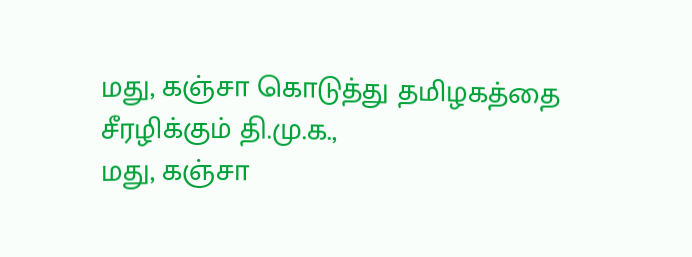மது, கஞ்சா கொடுத்து தமிழகத்தை சீரழிக்கும் தி.மு.க.,
மது, கஞ்சா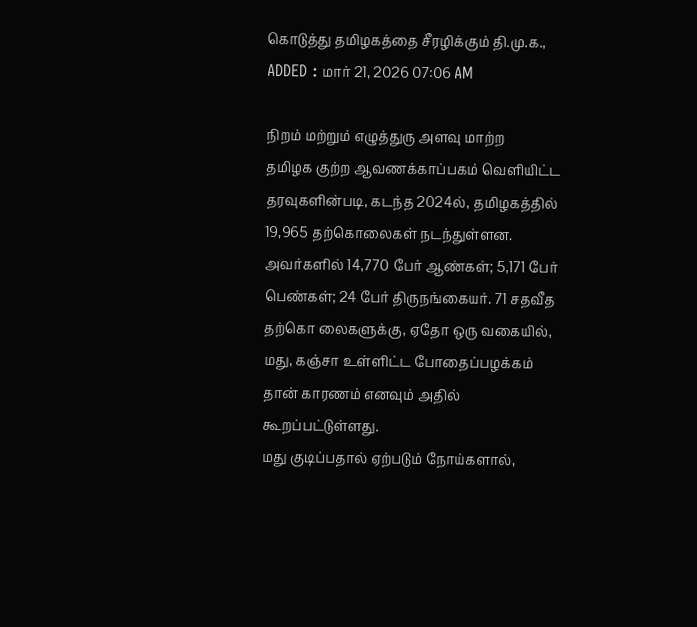கொடுத்து தமிழகத்தை சீரழிக்கும் தி.மு.க.,
ADDED : மார் 21, 2026 07:06 AM

நிறம் மற்றும் எழுத்துரு அளவு மாற்ற
தமிழக குற்ற ஆவணக்காப்பகம் வெளியிட்ட தரவுகளின்படி, கடந்த 2024ல், தமிழகத்தில் 19,965 தற்கொலைகள் நடந்துள்ளன. அவர்களில் 14,770 பேர் ஆண்கள்; 5,171 பேர் பெண்கள்; 24 பேர் திருநங்கையர். 71 சதவீத தற்கொ லைகளுக்கு, ஏதோ ஒரு வகையில், மது, கஞ்சா உள்ளிட்ட போதைப்பழக்கம் தான் காரணம் எனவும் அதில் கூறப்பட்டுள்ளது.
மது குடிப்பதால் ஏற்படும் நோய்களால்,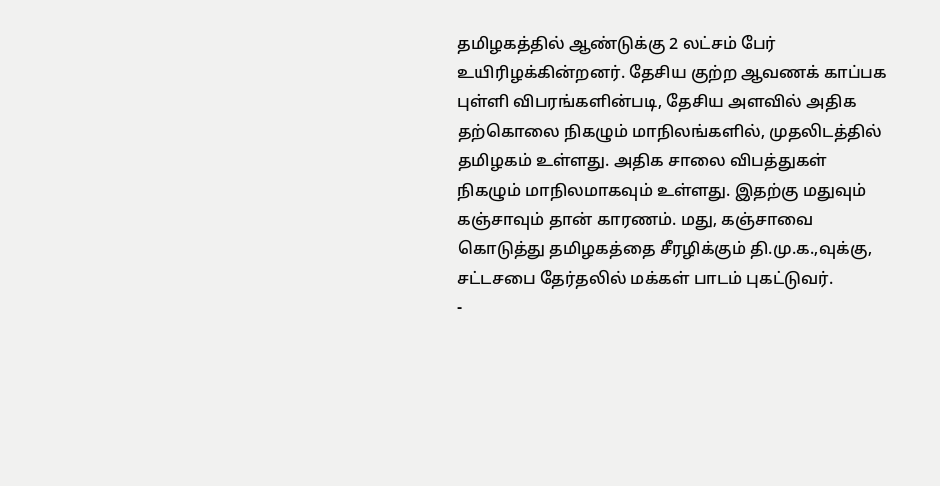தமிழகத்தில் ஆண்டுக்கு 2 லட்சம் பேர் உயிரிழக்கின்றனர். தேசிய குற்ற ஆவணக் காப்பக புள்ளி விபரங்களின்படி, தேசிய அளவில் அதிக தற்கொலை நிகழும் மாநிலங்களில், முதலிடத்தில் தமிழகம் உள்ளது. அதிக சாலை விபத்துகள் நிகழும் மாநிலமாகவும் உள்ளது. இதற்கு மதுவும் கஞ்சாவும் தான் காரணம். மது, கஞ்சாவை கொடுத்து தமிழகத்தை சீரழிக்கும் தி.மு.க.,வுக்கு, சட்டசபை தேர்தலில் மக்கள் பாடம் புகட்டுவர்.
-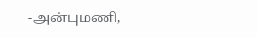-அன்புமணி,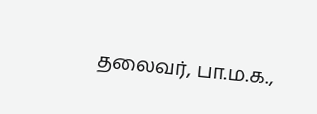தலைவர், பா.ம.க.,